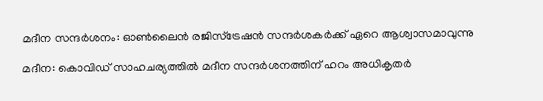മദീന സന്ദര്‍ശനം: ഓണ്‍ലൈന്‍ രജിസ്ട്രേഷന്‍ സന്ദര്‍ശകര്‍ക്ക് ഏറെ ആശ്വാസമാവുന്നു

മദീന: കൊവിഡ് സാഹചര്യത്തില്‍ മദീന സന്ദര്‍ശനത്തിന് ഹറം അധികൃതര്‍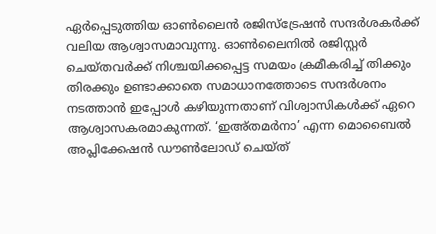ഏര്‍പ്പെടുത്തിയ ഓണ്‍ലൈന്‍ രജിസ്ട്രേഷന്‍ സന്ദര്‍ശകര്‍ക്ക് വലിയ ആശ്വാസമാവുന്നു. ഓണ്‍ലൈനില്‍ രജിസ്റ്റര്‍ ചെയ്തവര്‍ക്ക് നിശ്ചയിക്കപ്പെട്ട സമയം ക്രമീകരിച്ച്‌ തിക്കും തിരക്കും ഉണ്ടാക്കാതെ സമാധാനത്തോടെ സന്ദര്‍ശനം നടത്താന്‍ ഇപ്പോള്‍ കഴിയുന്നതാണ് വിശ്വാസികള്‍ക്ക് ഏറെ ആശ്വാസകരമാകുന്നത്. ‘ഇഅ്തമര്‍നാ’ എന്ന മൊബൈല്‍ അപ്ലിക്കേഷന്‍ ഡൗണ്‍ലോഡ് ചെയ്ത്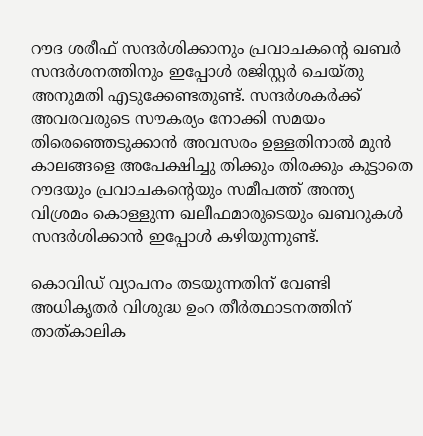റൗദ ശരീഫ് സന്ദര്‍ശിക്കാനും പ്രവാചകന്റെ ഖബര്‍ സന്ദര്‍ശനത്തിനും ഇപ്പോള്‍ രജിസ്റ്റര്‍ ചെയ്തു അനുമതി എടുക്കേണ്ടതുണ്ട്. സന്ദര്‍ശകര്‍ക്ക് അവരവരുടെ സൗകര്യം നോക്കി സമയം തിരെഞ്ഞെടുക്കാന്‍ അവസരം ഉള്ളതിനാല്‍ മുന്‍ കാലങ്ങളെ അപേക്ഷിച്ചു തിക്കും തിരക്കും കുട്ടാതെ റൗദയും പ്രവാചകന്റെയും സമീപത്ത് അന്ത്യ വിശ്രമം കൊള്ളുന്ന ഖലീഫമാരുടെയും ഖബറുകള്‍ സന്ദര്‍ശിക്കാന്‍ ഇപ്പോള്‍ കഴിയുന്നുണ്ട്.

കൊവിഡ് വ്യാപനം തടയുന്നതിന് വേണ്ടി അധികൃതര്‍ വിശുദ്ധ ഉംറ തീര്‍ത്ഥാടനത്തിന് താത്കാലിക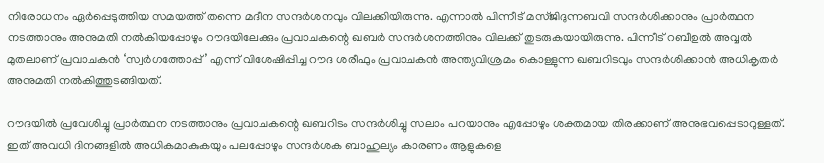നിരോധനം ഏര്‍പ്പെടുത്തിയ സമയത്ത് തന്നെ മദീന സന്ദര്‍ശനവും വിലക്കിയിരുന്നു. എന്നാല്‍ പിന്നീട് മസ്ജിദുന്നബവി സന്ദര്‍ശിക്കാനും പ്രാര്‍ത്ഥന നടത്താനും അനുമതി നല്‍കിയപ്പോഴും റൗദയിലേക്കും പ്രവാചകന്റെ ഖബര്‍ സന്ദര്‍ശനത്തിനും വിലക്ക് തുടരുകയായിരുന്നു. പിന്നീട് റബീഉല്‍ അവ്വല്‍ മുതലാണ് പ്രവാചകന്‍ ‘സ്വര്‍ഗത്തോപ്പ്’ എന്ന് വിശേഷിപ്പിച്ച റൗദ ശരീഫും പ്രവാചകന്‍ അന്ത്യവിശ്രമം കൊള്ളുന്ന ഖബറിടവും സന്ദര്‍ശിക്കാന്‍ അധികൃതര്‍ അനുമതി നല്‍കിത്തുടങ്ങിയത്.

റൗദയില്‍ പ്രവേശിച്ചു പ്രാര്‍ത്ഥന നടത്താനും പ്രവാചകന്റെ ഖബറിടം സന്ദര്‍ശിച്ചു സലാം പറയാനും എപ്പോഴും ശക്തമായ തിരക്കാണ് അനുഭവപ്പെടാറുള്ളത്. ഇത് അവധി ദിനങ്ങളില്‍ അധികമാകുകയും പലപ്പോഴും സന്ദര്‍ശക ബാഹുല്യം കാരണം ആളുകളെ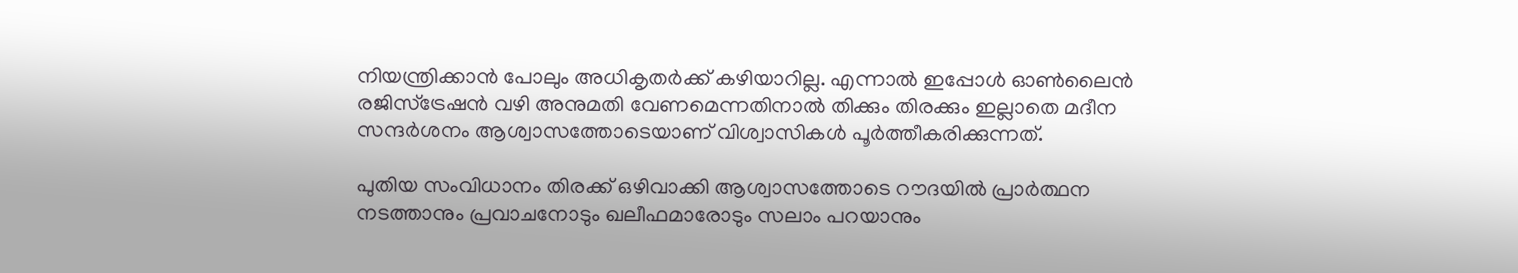നിയന്ത്രിക്കാന്‍ പോലും അധികൃതര്‍ക്ക് കഴിയാറില്ല. എന്നാല്‍ ഇപ്പോള്‍ ഓണ്‍ലൈന്‍ രജിസ്ട്രേഷന്‍ വഴി അനുമതി വേണമെന്നതിനാല്‍ തിക്കും തിരക്കും ഇല്ലാതെ മദീന സന്ദര്‍ശനം ആശ്വാസത്തോടെയാണ് വിശ്വാസികള്‍ പൂര്‍ത്തീകരിക്കുന്നത്.

പുതിയ സംവിധാനം തിരക്ക് ഒഴിവാക്കി ആശ്വാസത്തോടെ റൗദയില്‍ പ്രാര്‍ത്ഥന നടത്താനും പ്രവാചനോടും ഖലീഫമാരോടും സലാം പറയാനും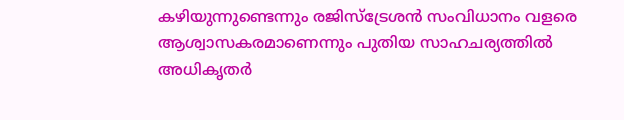കഴിയുന്നുണ്ടെന്നും രജിസ്‌ട്രേശന്‍ സംവിധാനം വളരെ ആശ്വാസകരമാണെന്നും പുതിയ സാഹചര്യത്തില്‍ അധികൃതര്‍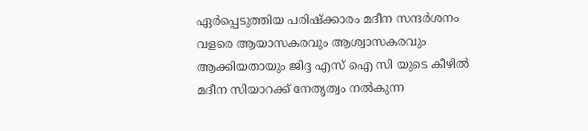ഏര്‍പ്പെടുത്തിയ പരിഷ്ക്കാരം മദീന സന്ദര്‍ശനം വളരെ ആയാസകരവും ആശ്വാസകരവും ആക്കിയതായും ജിദ്ദ എസ് ഐ സി യുടെ കീഴില്‍ മദീന സിയാറക്ക് നേതൃത്വം നല്‍കുന്ന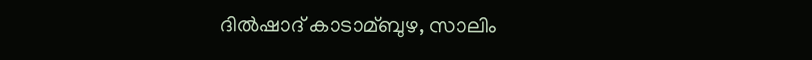ദില്‍ഷാദ് കാടാമ്ബുഴ, സാലിം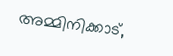അമ്മിനിക്കാട്,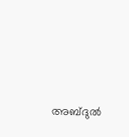അബ്ദുല്‍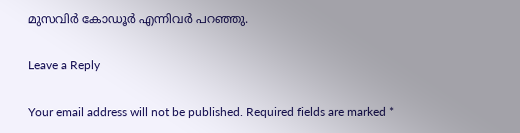മുസവിര്‍ കോഡൂര്‍ എന്നിവര്‍ പറഞ്ഞു.

Leave a Reply

Your email address will not be published. Required fields are marked *